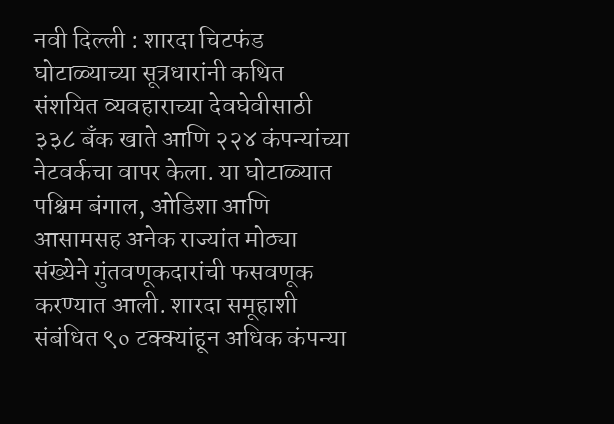नवी दिल्ली : शारदा चिटफंड घोटाळ्याच्या सूत्रधारांनी कथित संशयित व्यवहाराच्या देवघेवीसाठी ३३८ बँक खाते आणि २२४ कंपन्यांच्या नेटवर्कचा वापर केला. या घोटाळ्यात पश्चिम बंगाल, ओडिशा आणि आसामसह अनेक राज्यांत मोठ्या संख्येने गुंतवणूकदारांची फसवणूक करण्यात आली. शारदा समूहाशी संबंधित ९० टक्क्यांहून अधिक कंपन्या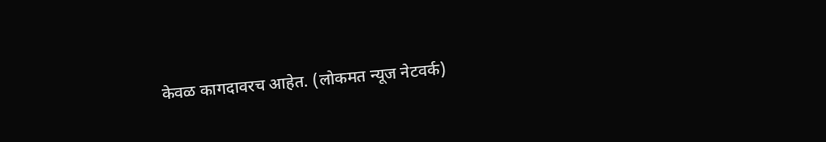केवळ कागदावरच आहेत. (लोकमत न्यूज नेटवर्क)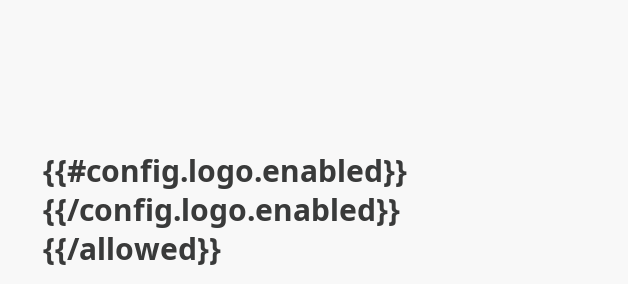{{#config.logo.enabled}} {{/config.logo.enabled}}
{{/allowed}}